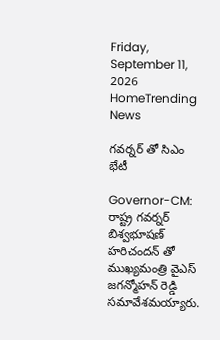Friday, September 11, 2026
HomeTrending News

గవర్నర్ తో సిఎం భేటీ

Governor-CM: రాష్ట్ర గవర్నర్ బిశ్వభూషణ్ హరిచందన్ తో ముఖ్యమంత్రి వైఎస్ జగన్మోహన్ రెడ్డి సమావేశమయ్యారు.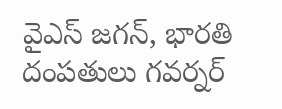వైఎస్ జగన్, భారతి దంపతులు గవర్నర్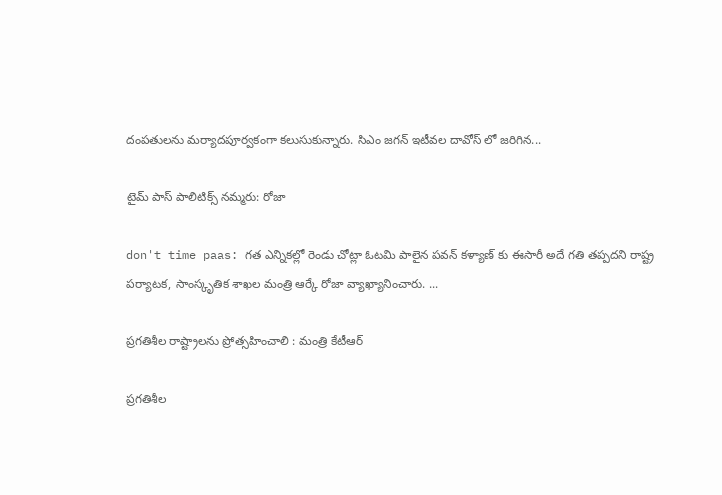దంపతులను మర్యాదపూర్వకంగా కలుసుకున్నారు. సిఎం జగన్ ఇటీవల దావోస్ లో జరిగిన...

టైమ్ పాస్ పాలిటిక్స్ నమ్మరు: రోజా

don't time paas: గత ఎన్నికల్లో రెండు చోట్లా ఓటమి పాలైన పవన్ కళ్యాణ్ కు ఈసారీ అదే గతి తప్పదని రాష్ట్ర పర్యాటక, సాంస్కృతిక శాఖల మంత్రి ఆర్కే రోజా వ్యాఖ్యానించారు. ...

ప్ర‌గ‌తిశీల రాష్ట్రాల‌ను ప్రోత్స‌హించాలి : మంత్రి కేటీఆర్

ప్ర‌గ‌తిశీల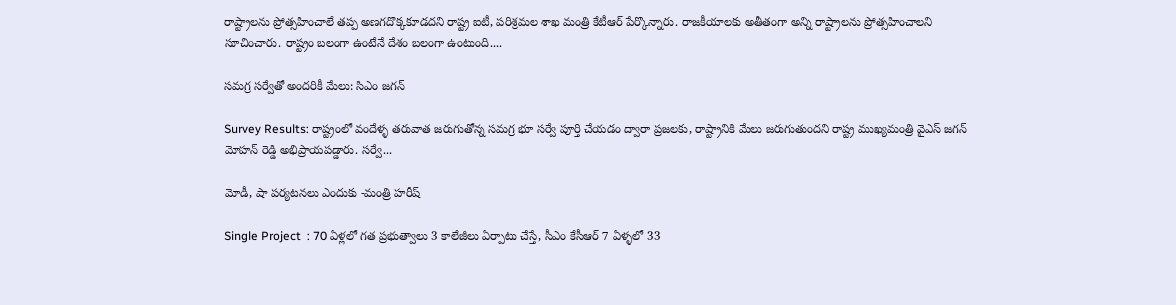రాష్ట్రాల‌ను ప్రోత్స‌హించాలే త‌ప్ప అణ‌గ‌దొక్క‌కూడ‌ద‌ని రాష్ట్ర ఐటీ, ప‌రిశ్ర‌మ‌ల శాఖ మంత్రి కేటీఆర్ పేర్కొన్నారు. రాజ‌కీయాల‌కు అతీతంగా అన్ని రాష్ట్రాల‌ను ప్రోత్స‌హించాల‌ని సూచించారు. రాష్ట్రం బ‌లంగా ఉంటేనే దేశం బ‌లంగా ఉంటుంది....

సమగ్ర సర్వేతో అందరికీ మేలు: సిఎం జగన్

Survey Results: రాష్ట్రంలో వందేళ్ళ తరువాత జరుగుతోన్న సమగ్ర భూ సర్వే పూర్తి చేయడం ద్వారా ప్రజలకు, రాష్ట్రానికి మేలు జరుగుతుందని రాష్ట్ర ముఖ్యమంత్రి వైఎస్ జగన్ మోహన్ రెడ్డి అభిప్రాయపడ్డారు. సర్వే...

మోడీ, షా పర్యటనలు ఎందుకు -మంత్రి హరీష్

Single Project  : 70 ఏళ్లలో గత ప్రభుత్వాలు 3 కాలేజీలు ఏర్పాటు చేస్తే, సీఎం కేసీఆర్ 7 ఏళ్ళలో 33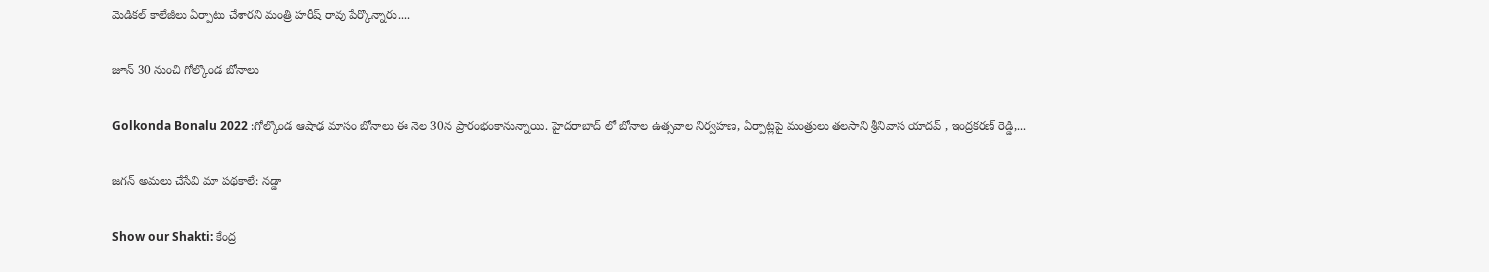మెడికల్ కాలేజీలు ఏర్పాటు చేశారని మంత్రి హరీష్ రావు పేర్కొన్నారు....

జూన్ 30 నుంచి గోల్కొండ బోనాలు

Golkonda Bonalu 2022 :గోల్కొండ ఆషాఢ మాసం బోనాలు ఈ నెల 30న ప్రారంభంకానున్నాయి. హైదరాబాద్ లో బోనాల ఉత్సవాల నిర్వహణ, ఏర్పాట్లపై మంత్రులు తలసాని శ్రీనివాస యాదవ్ , ఇంద్రకరణ్ రెడ్డి,...

జగన్ అమలు చేసేవి మా పథకాలే: నడ్డా

Show our Shakti: కేంద్ర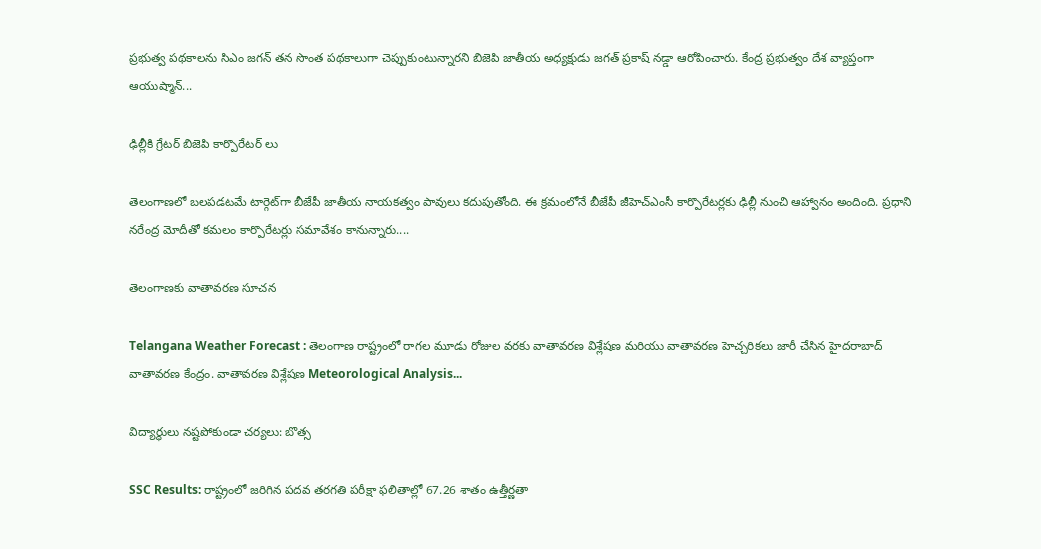ప్రభుత్వ పథకాలను సిఎం జగన్ తన సొంత పథకాలుగా చెప్పుకుంటున్నారని బిజెపి జాతీయ అధ్యక్షుడు జగత్ ప్రకాష్ నడ్డా ఆరోపించారు. కేంద్ర ప్రభుత్వం దేశ వ్యాప్తంగా ఆయుష్మాన్...

ఢిల్లీకి గ్రేటర్ బిజెపి కార్పొరేటర్ లు

తెలంగాణలో బలపడటమే టార్గెట్‌గా బీజేపీ జాతీయ నాయకత్వం పావులు కదుపుతోంది. ఈ క్రమంలోనే బీజేపీ జీహెచ్‌ఎంసీ కార్పొరేటర్లకు ఢిల్లీ నుంచి ఆహ్వానం అందింది. ప్రధాని నరేంద్ర మోదీతో కమలం కార్పొరేటర్లు సమావేశం కానున్నారు....

తెలంగాణకు వాతావరణ సూచన

Telangana Weather Forecast : తెలంగాణ రాష్ట్రంలో రాగల మూడు రోజుల వరకు వాతావరణ విశ్లేషణ మరియు వాతావరణ హెచ్చరికలు జారీ చేసిన హైదరాబాద్ వాతావరణ కేంద్రం. వాతావరణ విశ్లేషణ Meteorological Analysis...

విద్యార్ధులు నష్టపోకుండా చర్యలు: బొత్స

SSC Results: రాష్ట్రంలో జరిగిన పదవ తరగతి పరీక్షా ఫలితాల్లో 67.26 శాతం ఉత్తీర్ణతా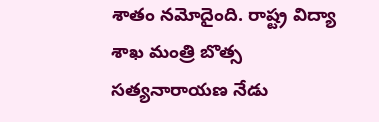శాతం నమోదైంది. రాష్ట్ర విద్యా శాఖ మంత్రి బొత్స సత్యనారాయణ నేడు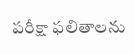పరీక్షా ఫలితాలను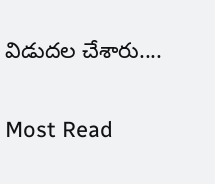విడుదల చేశారు....

Most Read